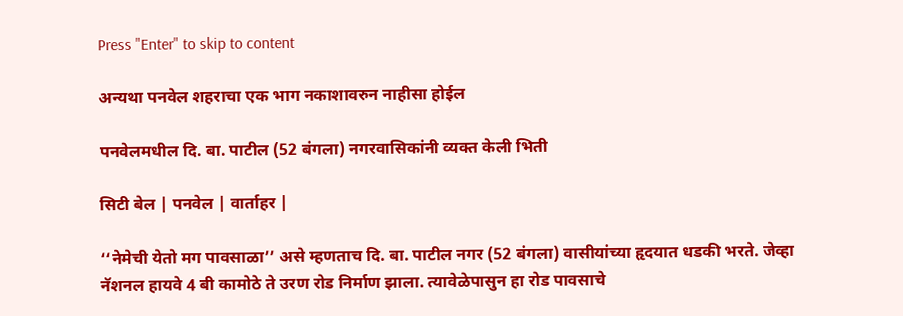Press "Enter" to skip to content

अन्यथा पनवेल शहराचा एक भाग नकाशावरुन नाहीसा होईल

पनवेलमधील दि. बा. पाटील (52 बंगला) नगरवासिकांनी व्यक्त केली भिती

सिटी बेल | पनवेल | वार्ताहर |

‘‘नेमेची येतो मग पावसाळा’’ असे म्हणताच दि. बा. पाटील नगर (52 बंगला) वासीयांच्या हृदयात धडकी भरते. जेव्हा नॅशनल हायवे 4 बी कामोठे ते उरण रोड निर्माण झाला. त्यावेळेपासुन हा रोड पावसाचे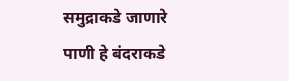समुद्राकडे जाणारे पाणी हे बंदराकडे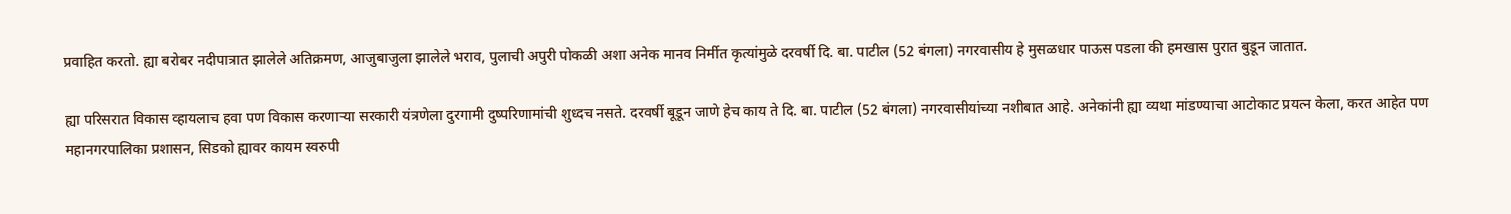प्रवाहित करतो. ह्या बरोबर नदीपात्रात झालेले अतिक्रमण, आजुबाजुला झालेले भराव, पुलाची अपुरी पोकळी अशा अनेक मानव निर्मीत कृत्यांमुळे दरवर्षी दि. बा. पाटील (52 बंगला) नगरवासीय हे मुसळधार पाऊस पडला की हमखास पुरात बुडून जातात.

ह्या परिसरात विकास व्हायलाच हवा पण विकास करणार्‍या सरकारी यंत्रणेला दुरगामी दुष्परिणामांची शुध्दच नसते. दरवर्षी बूडून जाणे हेच काय ते दि. बा. पाटील (52 बंगला) नगरवासीयांच्या नशीबात आहे. अनेकांनी ह्या व्यथा मांडण्याचा आटोकाट प्रयत्न केला, करत आहेत पण महानगरपालिका प्रशासन, सिडको ह्यावर कायम स्वरुपी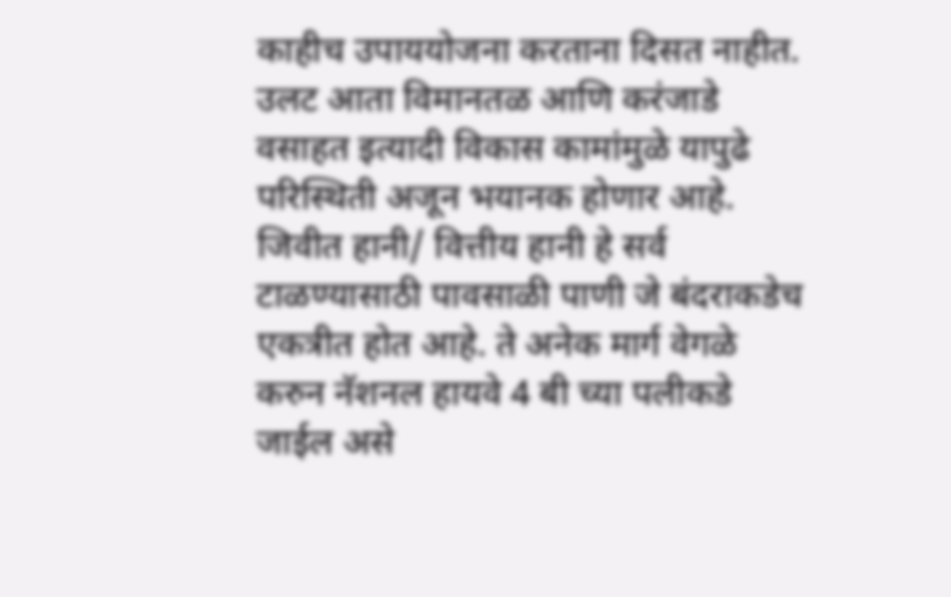काहीच उपाययोजना करताना दिसत नाहीत. उलट आता विमानतळ आणि करंजाडे वसाहत इत्यादी विकास कामांमुळे यापुढे परिस्थिती अजून भयानक होणार आहे. जिवीत हानी/ वित्तीय हानी हे सर्व टाळण्यासाठी पावसाळी पाणी जे बंदराकडेच एकत्रीत होत आहे. ते अनेक मार्ग वेगळे करुन नॅशनल हायवे 4 बी च्या पलीकडे जाईल असे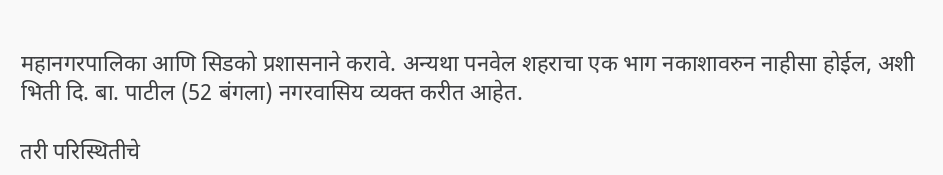महानगरपालिका आणि सिडको प्रशासनाने करावे. अन्यथा पनवेल शहराचा एक भाग नकाशावरुन नाहीसा होईल, अशी भिती दि. बा. पाटील (52 बंगला) नगरवासिय व्यक्त करीत आहेत.

तरी परिस्थितीचे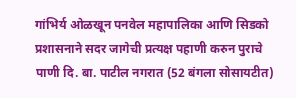गांभिर्य ओळखून पनवेल महापालिका आणि सिडको प्रशासनाने सदर जागेची प्रत्यक्ष पहाणी करुन पुराचे पाणी दि. बा. पाटील नगरात (52 बंगला सोसायटीत)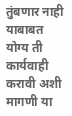तुंबणार नाही याबाबत योग्य ती कार्यवाही करावी अशी मागणी या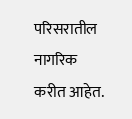परिसरातील नागरिक करीत आहेत.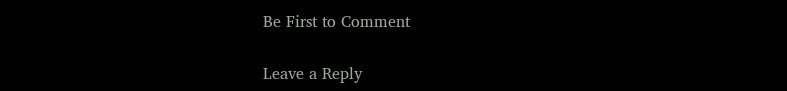Be First to Comment

Leave a Reply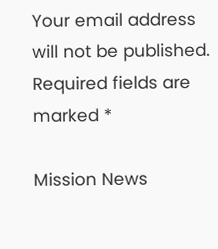Your email address will not be published. Required fields are marked *

Mission News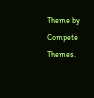Theme by Compete Themes.